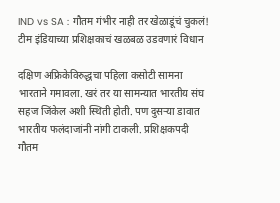IND vs SA : गौतम गंभीर नाही तर खेळाडूंचं चुकलं! टीम इंडियाच्या प्रशिक्षकाचं खळबळ उडवणारं विधान

दक्षिण अफ्रिकेविरुद्धचा पहिला कसोटी सामना भारताने गमावला. खरं तर या सामन्यात भारतीय संघ सहज जिंकेल अशी स्थिती होती. पण दुसऱ्या डावात भारतीय फलंदाजांनी नांगी टाकली. प्रशिक्षकपदी गौतम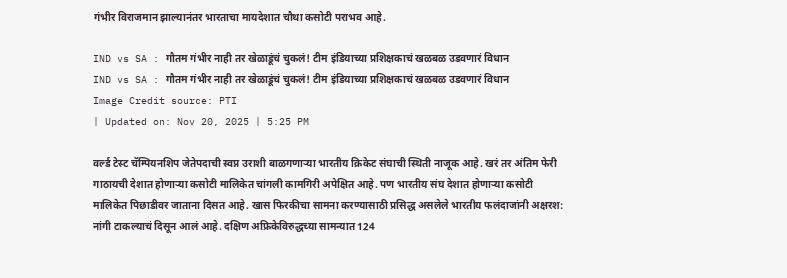गंभीर विराजमान झाल्यानंतर भारताचा मायदेशात चौथा कसोटी पराभव आहे.

IND vs SA : गौतम गंभीर नाही तर खेळाडूंचं चुकलं! टीम इंडियाच्या प्रशिक्षकाचं खळबळ उडवणारं विधान
IND vs SA : गौतम गंभीर नाही तर खेळाडूंचं चुकलं! टीम इंडियाच्या प्रशिक्षकाचं खळबळ उडवणारं विधान
Image Credit source: PTI
| Updated on: Nov 20, 2025 | 5:25 PM

वर्ल्ड टेस्ट चॅम्पियनशिप जेतेपदाची स्वप्न उराशी बाळगणाऱ्या भारतीय क्रिकेट संघाची स्थिती नाजूक आहे. खरं तर अंतिम फेरी गाठायची देशात होणाऱ्या कसोटी मालिकेत चांगली कामगिरी अपेक्षित आहे. पण भारतीय संघ देशात होणाऱ्या कसोटी मालिकेत पिछाडीवर जाताना दिसत आहे. खास फिरकीचा सामना करण्यासाठी प्रसिद्ध असलेले भारतीय फलंदाजांनी अक्षरश: नांगी टाकल्याचं दिसून आलं आहे. दक्षिण अफ्रिकेविरुद्धच्या सामन्यात 124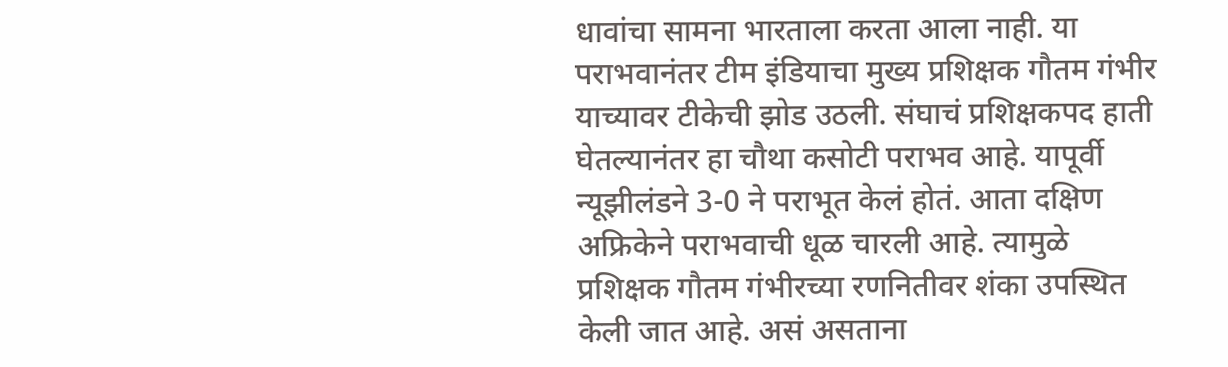धावांचा सामना भारताला करता आला नाही. या पराभवानंतर टीम इंडियाचा मुख्य प्रशिक्षक गौतम गंभीर याच्यावर टीकेची झोड उठली. संघाचं प्रशिक्षकपद हाती घेतल्यानंतर हा चौथा कसोटी पराभव आहे. यापूर्वी न्यूझीलंडने 3-0 ने पराभूत केलं होतं. आता दक्षिण अफ्रिकेने पराभवाची धूळ चारली आहे. त्यामुळे प्रशिक्षक गौतम गंभीरच्या रणनितीवर शंका उपस्थित केली जात आहे. असं असताना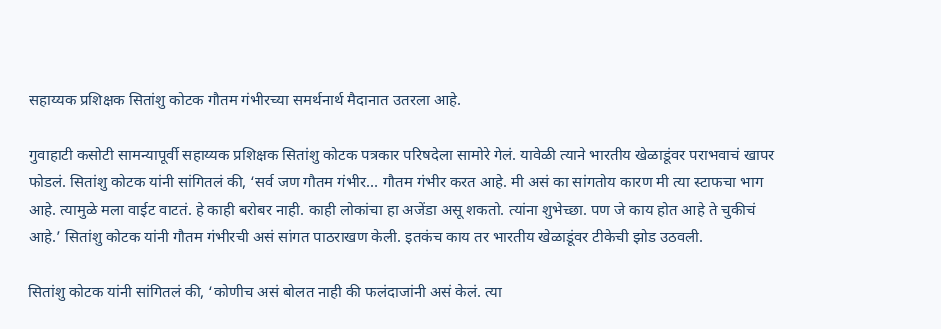सहाय्यक प्रशिक्षक सितांशु कोटक गौतम गंभीरच्या समर्थनार्थ मैदानात उतरला आहे.

गुवाहाटी कसोटी सामन्यापूर्वी सहाय्यक प्रशिक्षक सितांशु कोटक पत्रकार परिषदेला सामोरे गेलं. यावेळी त्याने भारतीय खेळाडूंवर पराभवाचं खापर फोडलं. सितांशु कोटक यांनी सांगितलं की, ‘सर्व जण गौतम गंभीर… गौतम गंभीर करत आहे. मी असं का सांगतोय कारण मी त्या स्टाफचा भाग आहे. त्यामुळे मला वाईट वाटतं. हे काही बरोबर नाही. काही लोकांचा हा अजेंडा असू शकतो. त्यांना शुभेच्छा. पण जे काय होत आहे ते चुकीचं आहे.’ सितांशु कोटक यांनी गौतम गंभीरची असं सांगत पाठराखण केली. इतकंच काय तर भारतीय खेळाडूंवर टीकेची झोड उठवली.

सितांशु कोटक यांनी सांगितलं की, ‘कोणीच असं बोलत नाही की फलंदाजांनी असं केलं. त्या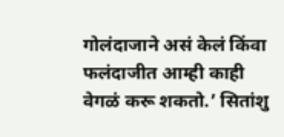गोलंदाजाने असं केलं किंवा फलंदाजीत आम्ही काही वेगळं करू शकतो.’ सितांशु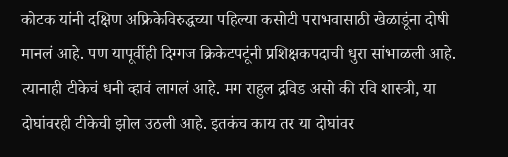कोटक यांनी दक्षिण अफ्रिकेविरुद्धच्या पहिल्या कसोटी पराभवासाठी खेळाडूंना दोषी मानलं आहे. पण यापूर्वीही दिग्गज क्रिकेटपटूंनी प्रशिक्षकपदाची धुरा सांभाळली आहे. त्यानाही टीकेचं धनी व्हावं लागलं आहे. मग राहुल द्रविड असो की रवि शास्त्री, या दोघांवरही टीकेची झोल उठली आहे. इतकंच काय तर या दोघांवर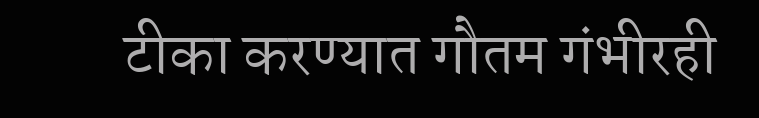टीका करण्यात गौतम गंभीरही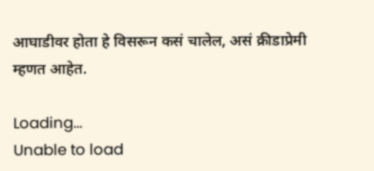आघाडीवर होता हे विसरून कसं चालेल, असं क्रीडाप्रेमी म्हणत आहेत.

Loading...
Unable to load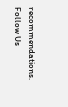recommendations.
Follow Us